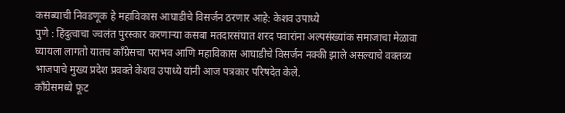कसब्याची निवडणूक हे महाविकास आघाडीचे विसर्जन ठरणार आहे: केशव उपाध्ये
पुणे : हिंदुत्वाचा ज्वलंत पुरस्कार करणाऱ्या कसबा मतदारसंघात शरद पवारांना अल्पसंख्यांक समाजाचा मेळावा घ्यायला लागतो यातच काँग्रेसचा पराभव आणि महाविकास आघाडीचे विसर्जन नक्की झाले असल्याचे वक्तव्य भाजपाचे मुख्य प्रदेश प्रवक्ते केशव उपाध्ये यांनी आज पत्रकार परिषदेत केले.
काँग्रेसमध्ये फूट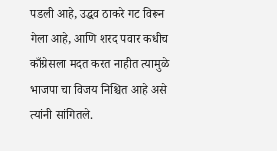पडली आहे, उद्धव ठाकरे गट विरून गेला आहे, आणि शरद पवार कधीच काँग्रेसला मदत करत नाहीत त्यामुळे भाजपा चा विजय निश्चित आहे असे त्यांनी सांगितले.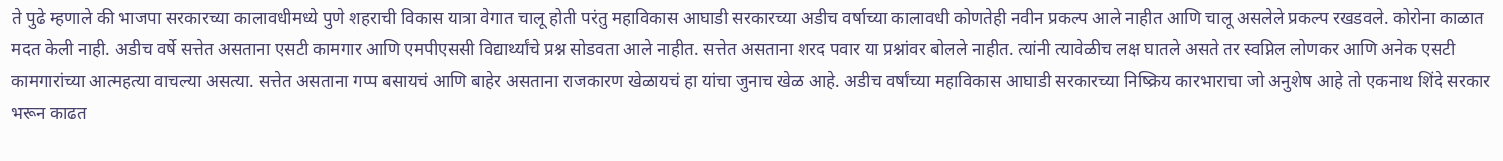ते पुढे म्हणाले की भाजपा सरकारच्या कालावधीमध्ये पुणे शहराची विकास यात्रा वेगात चालू होती परंतु महाविकास आघाडी सरकारच्या अडीच वर्षाच्या कालावधी कोणतेही नवीन प्रकल्प आले नाहीत आणि चालू असलेले प्रकल्प रखडवले. कोरोना काळात मदत केली नाही. अडीच वर्षे सत्तेत असताना एसटी कामगार आणि एमपीएससी विद्यार्थ्यांचे प्रश्न सोडवता आले नाहीत. सत्तेत असताना शरद पवार या प्रश्नांवर बोलले नाहीत. त्यांनी त्यावेळीच लक्ष घातले असते तर स्वप्निल लोणकर आणि अनेक एसटी कामगारांच्या आत्महत्या वाचल्या असत्या. सत्तेत असताना गप्प बसायचं आणि बाहेर असताना राजकारण खेळायचं हा यांचा जुनाच खेळ आहे. अडीच वर्षांच्या महाविकास आघाडी सरकारच्या निष्क्रिय कारभाराचा जो अनुशेष आहे तो एकनाथ शिंदे सरकार भरून काढत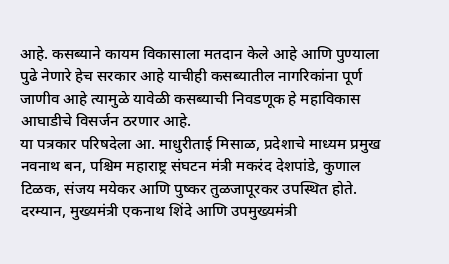आहे. कसब्याने कायम विकासाला मतदान केले आहे आणि पुण्याला पुढे नेणारे हेच सरकार आहे याचीही कसब्यातील नागरिकांना पूर्ण जाणीव आहे त्यामुळे यावेळी कसब्याची निवडणूक हे महाविकास आघाडीचे विसर्जन ठरणार आहे.
या पत्रकार परिषदेला आ. माधुरीताई मिसाळ, प्रदेशाचे माध्यम प्रमुख नवनाथ बन, पश्चिम महाराष्ट्र संघटन मंत्री मकरंद देशपांडे, कुणाल टिळक, संजय मयेकर आणि पुष्कर तुळजापूरकर उपस्थित होते.
दरम्यान, मुख्यमंत्री एकनाथ शिंदे आणि उपमुख्यमंत्री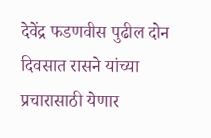देवेंद्र फडणवीस पुढील दोन दिवसात रासने यांच्या प्रचारासाठी येणार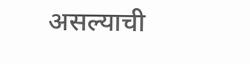असल्याची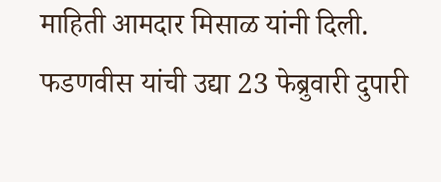माहिती आमदार मिसाळ यांनी दिली. फडणवीस यांची उद्या 23 फेब्रुवारी दुपारी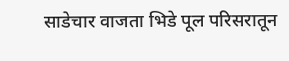साडेचार वाजता भिडे पूल परिसरातून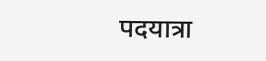पदयात्रा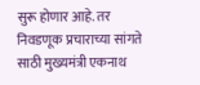सुरू होणार आहे. तर निवडणूक प्रचाराच्या सांगते साठी मुख्यमंत्री एकनाथ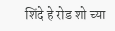शिंदे हे रोड शो च्या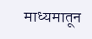माध्यमातून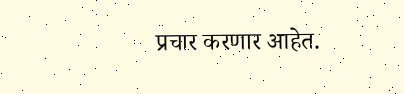प्रचार करणार आहेत.